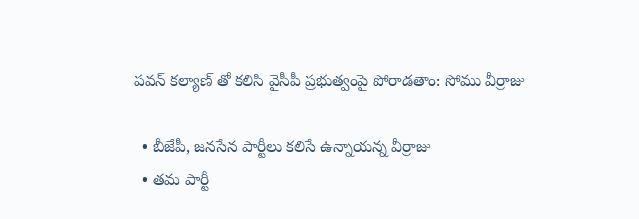పవన్ కల్యాణ్ తో కలిసి వైసీపీ ప్రభుత్వంపై పోరాడతాం: సోము వీర్రాజు

  • బీజేపీ, జనసేన పార్టీలు కలిసే ఉన్నాయన్న వీర్రాజు
  • తమ పార్టీ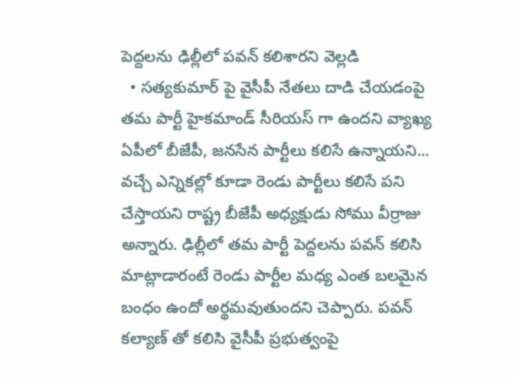పెద్దలను ఢిల్లీలో పవన్ కలిశారని వెల్లడి
  • సత్యకుమార్ పై వైసీపీ నేతలు దాడి చేయడంపై తమ పార్టీ హైకమాండ్ సీరియస్ గా ఉందని వ్యాఖ్య
ఏపీలో బీజేపీ, జనసేన పార్టీలు కలిసే ఉన్నాయని... వచ్చే ఎన్నికల్లో కూడా రెండు పార్టీలు కలిసే పని చేస్తాయని రాష్ట్ర బీజేపీ అధ్యక్షుడు సోము వీర్రాజు అన్నారు. ఢిల్లీలో తమ పార్టీ పెద్దలను పవన్ కలిసి మాట్లాడారంటే రెండు పార్టీల మధ్య ఎంత బలమైన బంధం ఉందో అర్థమవుతుందని చెప్పారు. పవన్ కల్యాణ్ తో కలిసి వైసీపీ ప్రభుత్వంపై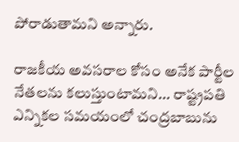పోరాడుతామని అన్నారు.

రాజకీయ అవసరాల కోసం అనేక పార్టీల నేతలను కలుస్తుంటామని... రాష్ట్రపతి ఎన్నికల సమయంలో చంద్రబాబును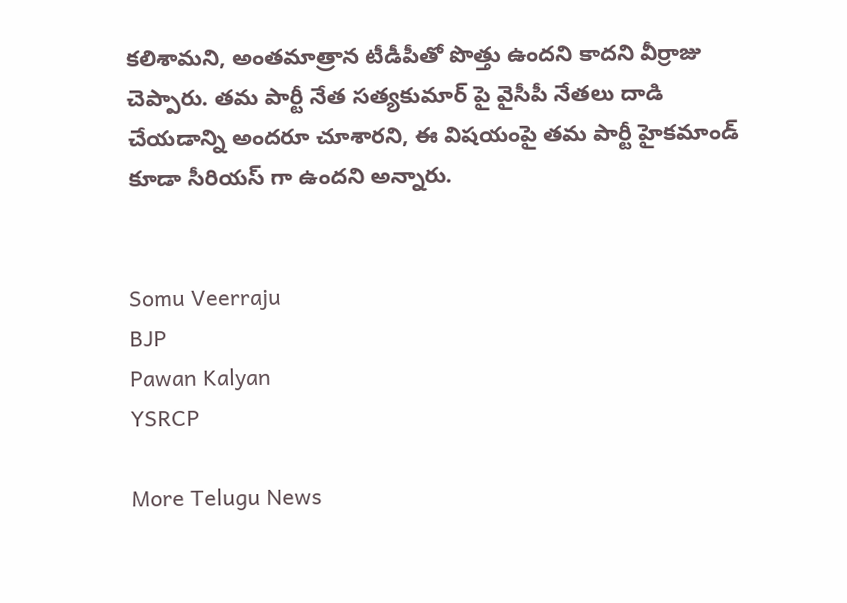కలిశామని, అంతమాత్రాన టీడీపీతో పొత్తు ఉందని కాదని వీర్రాజు చెప్పారు. తమ పార్టీ నేత సత్యకుమార్ పై వైసీపీ నేతలు దాడి చేయడాన్ని అందరూ చూశారని, ఈ విషయంపై తమ పార్టీ హైకమాండ్ కూడా సీరియస్ గా ఉందని అన్నారు.


Somu Veerraju
BJP
Pawan Kalyan
YSRCP

More Telugu News